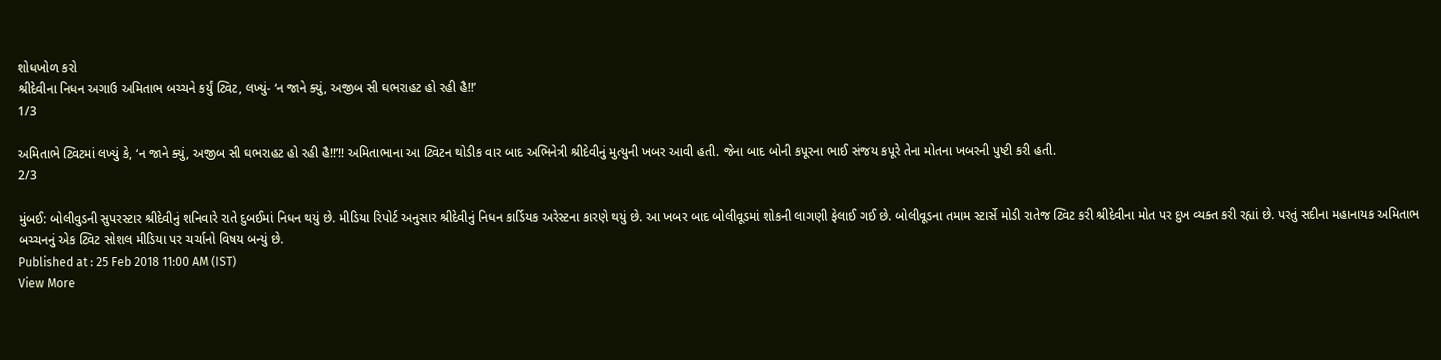શોધખોળ કરો
શ્રીદેવીના નિધન અગાઉ અમિતાભ બચ્ચને કર્યું ટ્વિટ, લખ્યું- ‘ન જાને ક્યું, અજીબ સી ઘભરાહટ હો રહી હૈ!!’
1/3

અમિતાભે ટ્વિટમાં લખ્યું કે, ‘ન જાને ક્યું, અજીબ સી ઘભરાહટ હો રહી હૈ!!’!! અમિતાભાના આ ટ્વિટન થોડીક વાર બાદ અભિનેત્રી શ્રીદેવીનું મુત્યુની ખબર આવી હતી. જેના બાદ બોની કપૂરના ભાઈ સંજય કપૂરે તેના મોતના ખબરની પુષ્ટી કરી હતી.
2/3

મુંબઈ: બોલીવુડની સુપરસ્ટાર શ્રીદેવીનું શનિવારે રાતે દુબઈમાં નિધન થયું છે. મીડિયા રિપોર્ટ અનુસાર શ્રીદેવીનું નિધન કાર્ડિયક અરેસ્ટના કારણે થયું છે. આ ખબર બાદ બોલીવૂડમાં શોકની લાગણી ફેલાઈ ગઈ છે. બોલીવૂડના તમામ સ્ટાર્સે મોડી રાતેજ ટ્વિટ કરી શ્રીદેવીના મોત પર દુખ વ્યક્ત કરી રહ્યાં છે. પરતું સદીના મહાનાયક અમિતાભ બચ્ચનનું એક ટ્વિટ સોશલ મીડિયા પર ચર્ચાનો વિષય બન્યું છે.
Published at : 25 Feb 2018 11:00 AM (IST)
View More